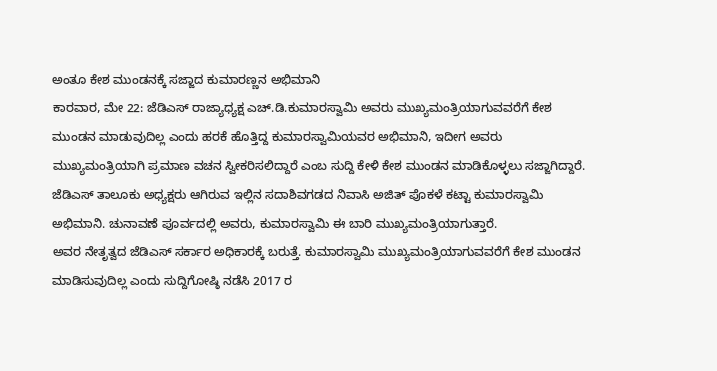ಅಂತೂ ಕೇಶ ಮುಂಡನಕ್ಕೆ ಸಜ್ಜಾದ ಕುಮಾರಣ್ಣನ ಅಭಿಮಾನಿ
ಕಾರವಾರ, ಮೇ 22: ಜೆಡಿಎಸ್ ರಾಜ್ಯಾಧ್ಯಕ್ಷ ಎಚ್.ಡಿ.ಕುಮಾರಸ್ವಾಮಿ ಅವರು ಮುಖ್ಯಮಂತ್ರಿಯಾಗುವವರೆಗೆ ಕೇಶ ಮುಂಡನ ಮಾಡುವುದಿಲ್ಲ ಎಂದು ಹರಕೆ ಹೊತ್ತಿದ್ದ ಕುಮಾರಸ್ವಾಮಿಯವರ ಅಭಿಮಾನಿ, ಇದೀಗ ಅವರು ಮುಖ್ಯಮಂತ್ರಿಯಾಗಿ ಪ್ರಮಾಣ ವಚನ ಸ್ವೀಕರಿಸಲಿದ್ದಾರೆ ಎಂಬ ಸುದ್ದಿ ಕೇಳಿ ಕೇಶ ಮುಂಡನ ಮಾಡಿಕೊಳ್ಳಲು ಸಜ್ಜಾಗಿದ್ದಾರೆ.
ಜೆಡಿಎಸ್ ತಾಲೂಕು ಅಧ್ಯಕ್ಷರು ಆಗಿರುವ ಇಲ್ಲಿನ ಸದಾಶಿವಗಡದ ನಿವಾಸಿ ಅಜಿತ್ ಪೊಕಳೆ ಕಟ್ಟಾ ಕುಮಾರಸ್ವಾಮಿ ಅಭಿಮಾನಿ. ಚುನಾವಣೆ ಪೂರ್ವದಲ್ಲಿ ಅವರು, ಕುಮಾರಸ್ವಾಮಿ ಈ ಬಾರಿ ಮುಖ್ಯಮಂತ್ರಿಯಾಗುತ್ತಾರೆ.
ಅವರ ನೇತೃತ್ವದ ಜೆಡಿಎಸ್ ಸರ್ಕಾರ ಅಧಿಕಾರಕ್ಕೆ ಬರುತ್ತೆ. ಕುಮಾರಸ್ವಾಮಿ ಮುಖ್ಯಮಂತ್ರಿಯಾಗುವವರೆಗೆ ಕೇಶ ಮುಂಡನ ಮಾಡಿಸುವುದಿಲ್ಲ ಎಂದು ಸುದ್ದಿಗೋಷ್ಠಿ ನಡೆಸಿ 2017 ರ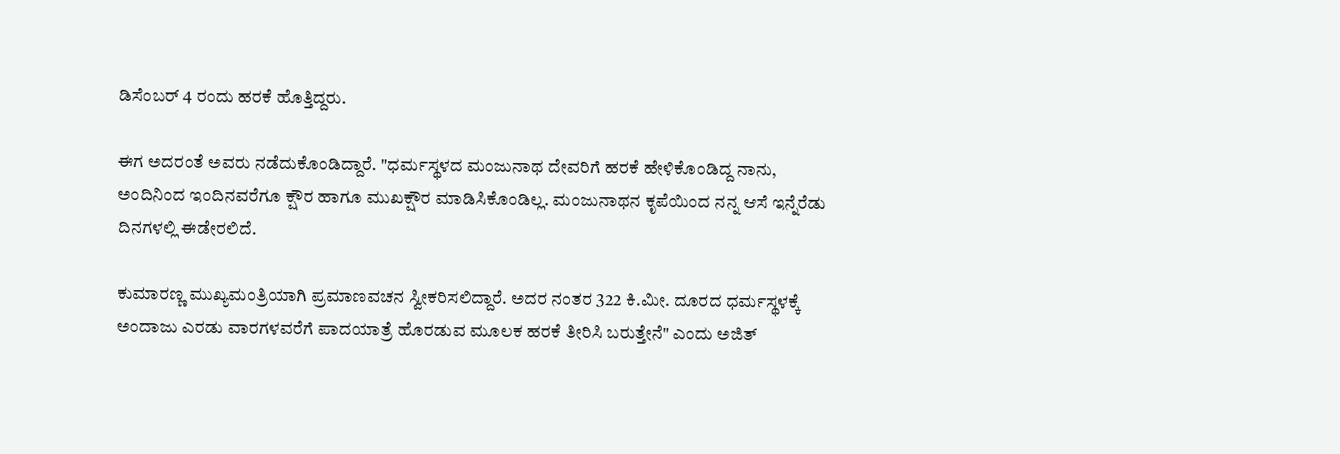ಡಿಸೆಂಬರ್ 4 ರಂದು ಹರಕೆ ಹೊತ್ತಿದ್ದರು.

ಈಗ ಅದರಂತೆ ಅವರು ನಡೆದುಕೊಂಡಿದ್ದಾರೆ. "ಧರ್ಮಸ್ಥಳದ ಮಂಜುನಾಥ ದೇವರಿಗೆ ಹರಕೆ ಹೇಳಿಕೊಂಡಿದ್ದ ನಾನು, ಅಂದಿನಿಂದ ಇಂದಿನವರೆಗೂ ಕ್ಷೌರ ಹಾಗೂ ಮುಖಕ್ಷೌರ ಮಾಡಿಸಿಕೊಂಡಿಲ್ಲ. ಮಂಜುನಾಥನ ಕೃಪೆಯಿಂದ ನನ್ನ ಆಸೆ ಇನ್ನೆರೆಡು ದಿನಗಳಲ್ಲಿ ಈಡೇರಲಿದೆ.

ಕುಮಾರಣ್ಣ ಮುಖ್ಯಮಂತ್ರಿಯಾಗಿ ಪ್ರಮಾಣವಚನ ಸ್ವೀಕರಿಸಲಿದ್ದಾರೆ. ಅದರ ನಂತರ 322 ಕಿ.ಮೀ. ದೂರದ ಧರ್ಮಸ್ಥಳಕ್ಕೆ ಅಂದಾಜು ಎರಡು ವಾರಗಳವರೆಗೆ ಪಾದಯಾತ್ರೆ ಹೊರಡುವ ಮೂಲಕ ಹರಕೆ ತೀರಿಸಿ ಬರುತ್ತೇನೆ" ಎಂದು ಅಜಿತ್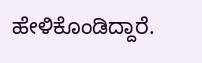ಹೇಳಿಕೊಂಡಿದ್ದಾರೆ.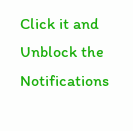Click it and Unblock the Notifications